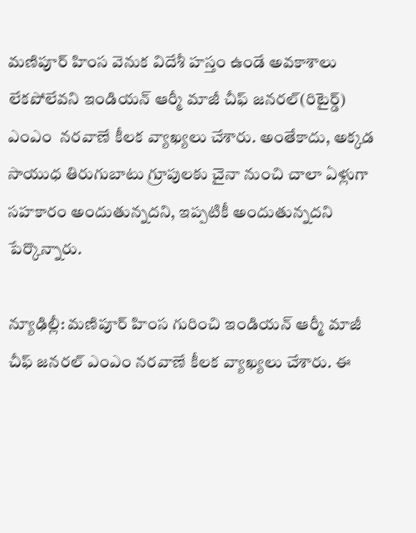మణిపూర్ హింస వెనుక విదేశీ హస్తం ఉండే అవకాశాలు లేకపోలేవని ఇండియన్ ఆర్మీ మాజీ చీఫ్ జనరల్(రిటైర్డ్) ఎంఎం  నరవాణే కీలక వ్యాఖ్యలు చేశారు. అంతేకాదు, అక్కడ సాయుధ తిరుగుబాటు గ్రూపులకు చైనా నుంచి చాలా ఏళ్లుగా సహకారం అందుతున్నదని, ఇప్పటికీ అందుతున్నదని పేర్కొన్నారు.

న్యూఢిల్లీ: మణిపూర్ హింస గురించి ఇండియన్ ఆర్మీ మాజీ చీఫ్ జనరల్ ఎంఎం నరవాణే కీలక వ్యాఖ్యలు చేశారు. ఈ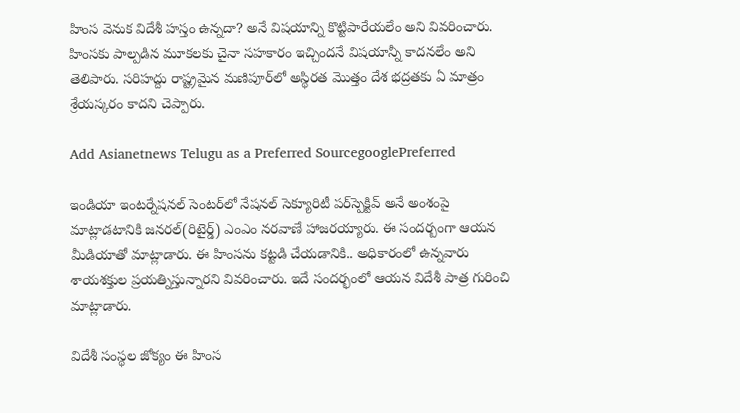హింస వెనుక విదేశీ హస్తం ఉన్నదా? అనే విషయాన్ని కొట్టిపారేయలేం అని వివరించారు. హింసకు పాల్పడిన మూకలకు చైనా సహకారం ఇచ్చిందనే విషయాన్నీ కాదనలేం అని తెలిపారు. సరిహద్దు రాష్ట్రమైన మణిపూర్‌లో అస్థిరత మొత్తం దేశ భద్రతకు ఏ మాత్రం శ్రేయస్కరం కాదని చెప్పారు.

Add Asianetnews Telugu as a Preferred SourcegooglePreferred

ఇండియా ఇంటర్నేషనల్ సెంటర్‌లో నేషనల్ సెక్యూరిటీ పర్‌స్పెక్టివ్ అనే అంశంపై మాట్లాడటానికి జనరల్(రిటైర్డ్) ఎంఎం నరవాణే హాజరయ్యారు. ఈ సందర్బంగా ఆయన మీడియాతో మాట్లాడారు. ఈ హింసను కట్టడి చేయడానికి.. అధికారంలో ఉన్నవారు శాయశక్తుల ప్రయత్నిస్తున్నారని వివరించారు. ఇదే సందర్భంలో ఆయన విదేశీ పాత్ర గురించి మాట్లాడారు.

విదేశీ సంస్థల జోక్యం ఈ హింస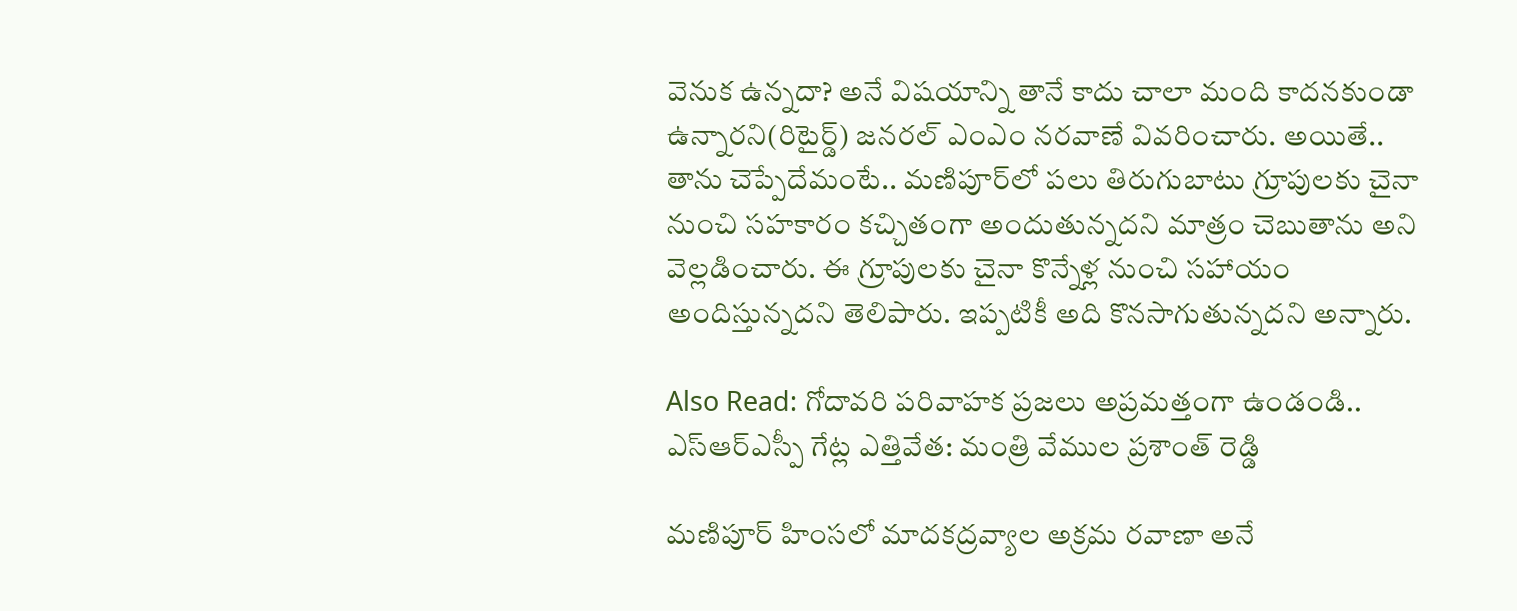వెనుక ఉన్నదా? అనే విషయాన్ని తానే కాదు చాలా మంది కాదనకుండా ఉన్నారని(రిటైర్డ్) జనరల్ ఎంఎం నరవాణే వివరించారు. అయితే.. తాను చెప్పేదేమంటే.. మణిపూర్‌లో పలు తిరుగుబాటు గ్రూపులకు చైనా నుంచి సహకారం కచ్చితంగా అందుతున్నదని మాత్రం చెబుతాను అని వెల్లడించారు. ఈ గ్రూపులకు చైనా కొన్నేళ్ల నుంచి సహాయం అందిస్తున్నదని తెలిపారు. ఇప్పటికీ అది కొనసాగుతున్నదని అన్నారు.

Also Read: గోదావరి పరివాహక ప్రజలు అప్రమత్తంగా ఉండండి.. ఎస్ఆర్ఎస్పీ గేట్ల ఎత్తివేత: మంత్రి వేముల ప్రశాంత్ రెడ్డి

మణిపూర్ హింస‌లో మాదకద్రవ్యాల అక్రమ రవాణా అనే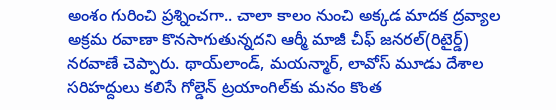అంశం గురించి ప్రశ్నించగా.. చాలా కాలం నుంచి అక్కడ మాదక ద్రవ్యాల అక్రమ రవాణా కొనసాగుతున్నదని ఆర్మీ మాజీ చీఫ్ జనరల్(రిటైర్డ్) నరవాణే చెప్పారు. థాయ్‌లాండ్, మయన్మార్, లావోస్ మూడు దేశాల సరిహద్దులు కలిసే గోల్డెన్ ట్రయాంగిల్‌కు మనం కొంత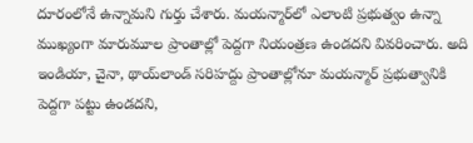దూరంలోనే ఉన్నామని గుర్తు చేశారు. మయన్మార్‌లో ఎలాంటి ప్రభుత్వం ఉన్నా ముఖ్యంగా మారుమూల ప్రాంతాల్లో పెద్దగా నియంత్రణ ఉండదని వివరించారు. అది ఇండియా, చైనా, థాయ్‌లాండ్ సరిహద్దు ప్రాంతాల్లోనూ మయన్మార్ ప్రభుత్వానికి పెద్దగా పట్టు ఉండదని,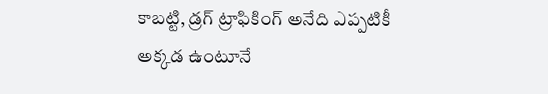కాబట్టి, డ్రగ్ ట్రాఫికింగ్ అనేది ఎప్పటికీ అక్కడ ఉంటూనే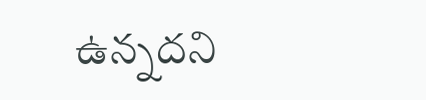ఉన్నదని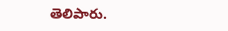తెలిపారు.